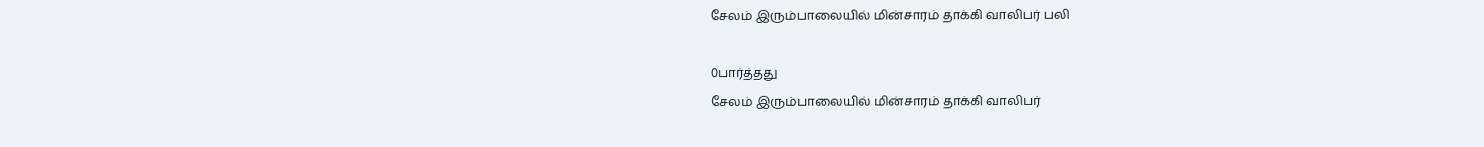சேலம் இரும்பாலையில் மின்சாரம் தாக்கி வாலிபர் பலி

0பார்த்தது
சேலம் இரும்பாலையில் மின்சாரம் தாக்கி வாலிபர்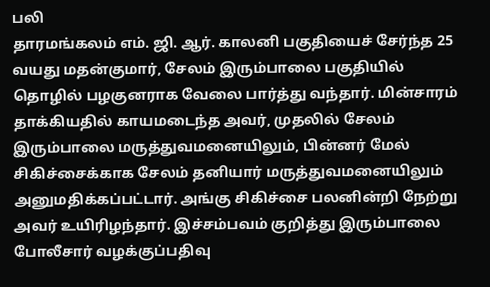பலி
தாரமங்கலம் எம். ஜி. ஆர். காலனி பகுதியைச் சேர்ந்த 25 வயது மதன்குமார், சேலம் இரும்பாலை பகுதியில் தொழில் பழகுனராக வேலை பார்த்து வந்தார். மின்சாரம் தாக்கியதில் காயமடைந்த அவர், முதலில் சேலம் இரும்பாலை மருத்துவமனையிலும், பின்னர் மேல் சிகிச்சைக்காக சேலம் தனியார் மருத்துவமனையிலும் அனுமதிக்கப்பட்டார். அங்கு சிகிச்சை பலனின்றி நேற்று அவர் உயிரிழந்தார். இச்சம்பவம் குறித்து இரும்பாலை போலீசார் வழக்குப்பதிவு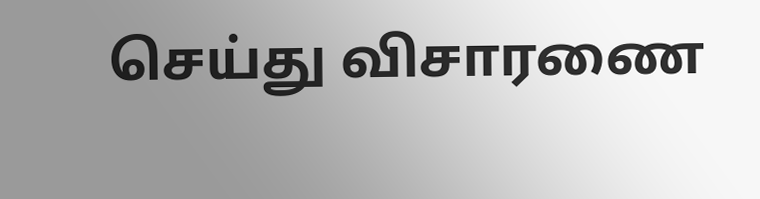செய்து விசாரணை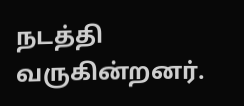நடத்தி வருகின்றனர்.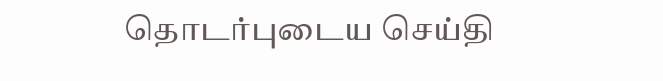தொடர்புடைய செய்தி